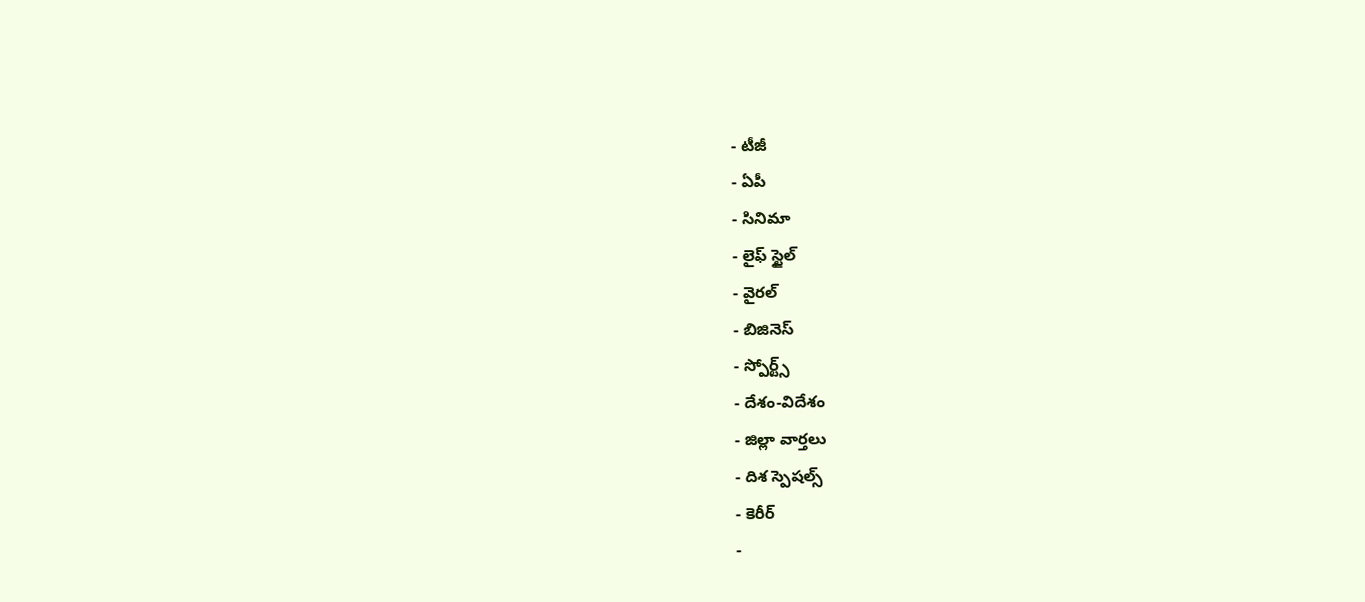- టీజీ
- ఏపీ
- సినిమా
- లైఫ్ స్టైల్
- వైరల్
- బిజినెస్
- స్పోర్ట్స్
- దేశం-విదేశం
- జిల్లా వార్తలు
- దిశ స్పెషల్స్
- కెరీర్
-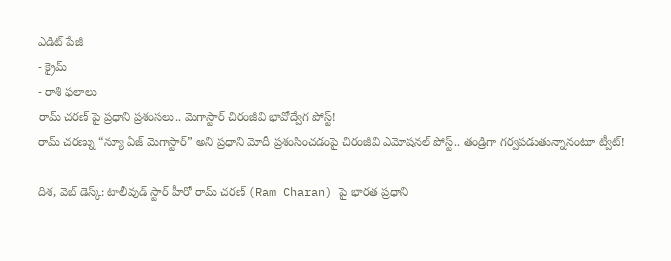ఎడిట్ పేజీ
- క్రైమ్
- రాశి ఫలాలు
రామ్ చరణ్ పై ప్రధాని ప్రశంసలు.. మెగాస్టార్ చిరంజీవి భావోద్వేగ పోస్ట్!
రామ్ చరణ్ను “న్యూ ఏజ్ మెగాస్టార్” అని ప్రధాని మోదీ ప్రశంసించడంపై చిరంజీవి ఎమోషనల్ పోస్ట్.. తండ్రిగా గర్వపడుతున్నానంటూ ట్వీట్!

దిశ, వెబ్ డెస్క్: టాలీవుడ్ స్టార్ హీరో రామ్ చరణ్ (Ram Charan) పై భారత ప్రధాని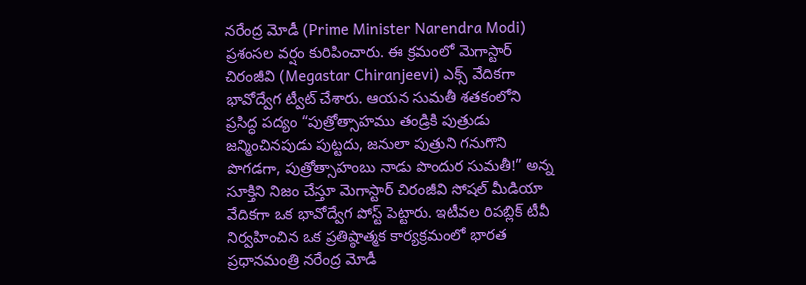నరేంద్ర మోడీ (Prime Minister Narendra Modi) ప్రశంసల వర్షం కురిపించారు. ఈ క్రమంలో మెగాస్టార్ చిరంజీవి (Megastar Chiranjeevi) ఎక్స్ వేదికగా భావోద్వేగ ట్వీట్ చేశారు. ఆయన సుమతీ శతకంలోని ప్రసిద్ధ పద్యం “పుత్రోత్సాహము తండ్రికి పుత్రుడు జన్మించినపుడు పుట్టదు, జనులా పుత్రుని గనుగొని పొగడగా, పుత్రోత్సాహంబు నాడు పొందుర సుమతీ!” అన్న సూక్తిని నిజం చేస్తూ మెగాస్టార్ చిరంజీవి సోషల్ మీడియా వేదికగా ఒక భావోద్వేగ పోస్ట్ పెట్టారు. ఇటీవల రిపబ్లిక్ టీవీ నిర్వహించిన ఒక ప్రతిష్ఠాత్మక కార్యక్రమంలో భారత ప్రధానమంత్రి నరేంద్ర మోడీ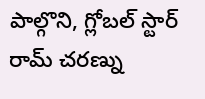పాల్గొని, గ్లోబల్ స్టార్ రామ్ చరణ్ను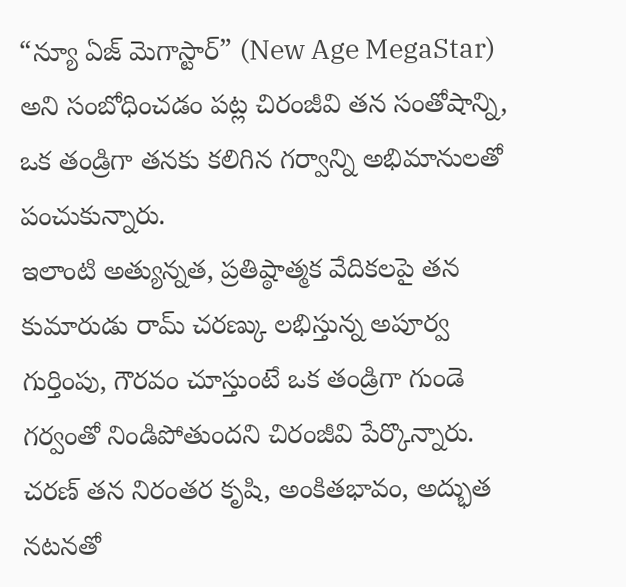“న్యూ ఏజ్ మెగాస్టార్” (New Age MegaStar) అని సంబోధించడం పట్ల చిరంజీవి తన సంతోషాన్ని, ఒక తండ్రిగా తనకు కలిగిన గర్వాన్ని అభిమానులతో పంచుకున్నారు.
ఇలాంటి అత్యున్నత, ప్రతిష్ఠాత్మక వేదికలపై తన కుమారుడు రామ్ చరణ్కు లభిస్తున్న అపూర్వ గుర్తింపు, గౌరవం చూస్తుంటే ఒక తండ్రిగా గుండె గర్వంతో నిండిపోతుందని చిరంజీవి పేర్కొన్నారు. చరణ్ తన నిరంతర కృషి, అంకితభావం, అద్భుత నటనతో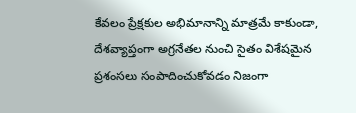కేవలం ప్రేక్షకుల అభిమానాన్ని మాత్రమే కాకుండా, దేశవ్యాప్తంగా అగ్రనేతల నుంచి సైతం విశేషమైన ప్రశంసలు సంపాదించుకోవడం నిజంగా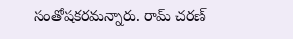సంతోషకరమన్నారు. రామ్ చరణ్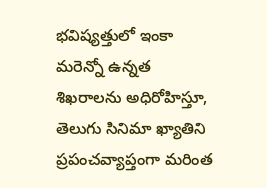భవిష్యత్తులో ఇంకా మరెన్నో ఉన్నత శిఖరాలను అధిరోహిస్తూ, తెలుగు సినిమా ఖ్యాతిని ప్రపంచవ్యాప్తంగా మరింత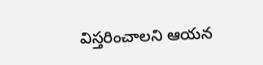విస్తరించాలని ఆయన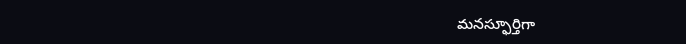మనస్ఫూర్తిగా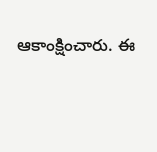ఆకాంక్షించారు. ఈ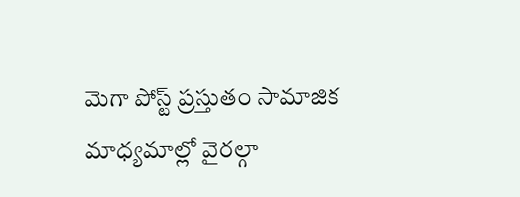మెగా పోస్ట్ ప్రస్తుతం సామాజిక మాధ్యమాల్లో వైరల్గా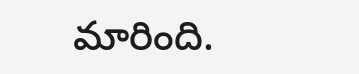మారింది.